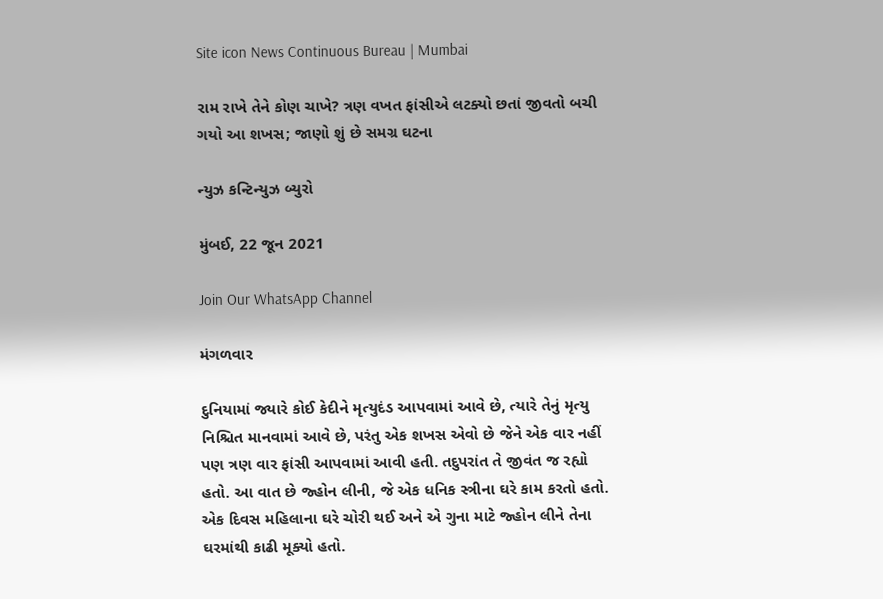Site icon News Continuous Bureau | Mumbai

રામ રાખે તેને કોણ ચાખે? ત્રણ વખત ફાંસીએ લટક્યો છતાં જીવતો બચી ગયો આ શખસ; જાણો શું છે સમગ્ર ઘટના

ન્યુઝ કન્ટિન્યુઝ બ્યુરો

મુંબઈ, 22 જૂન 2021

Join Our WhatsApp Channel

મંગળવાર

દુનિયામાં જ્યારે કોઈ કેદીને મૃત્યુદંડ આપવામાં આવે છે, ત્યારે તેનું મૃત્યુ નિશ્ચિત માનવામાં આવે છે, પરંતુ એક શખસ એવો છે જેને એક વાર નહીં પણ ત્રણ વાર ફાંસી આપવામાં આવી હતી. તદુપરાંત તે જીવંત જ રહ્યો હતો. આ વાત છે જ્હોન લીની, જે એક ધનિક સ્ત્રીના ઘરે કામ કરતો હતો. એક દિવસ મહિલાના ઘરે ચોરી થઈ અને એ ગુના માટે જ્હોન લીને તેના ઘરમાંથી કાઢી મૂક્યો હતો.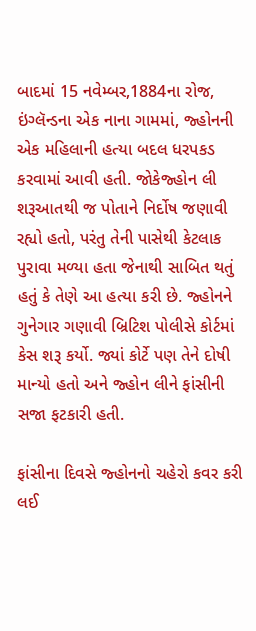બાદમાં 15 નવેમ્બર,1884ના રોજ, ઇંગ્લૅન્ડના એક નાના ગામમાં, જ્હોનની એક મહિલાની હત્યા બદલ ધરપકડ કરવામાં આવી હતી. જોકેજ્હોન લી શરૂઆતથી જ પોતાને નિર્દોષ જણાવી રહ્યો હતો, પરંતુ તેની પાસેથી કેટલાક પુરાવા મળ્યા હતા જેનાથી સાબિત થતું હતું કે તેણે આ હત્યા કરી છે. જ્હોનને ગુનેગાર ગણાવી બ્રિટિશ પોલીસે કોર્ટમાં કેસ શરૂ કર્યો. જ્યાં કોર્ટે પણ તેને દોષી માન્યો હતો અને જ્હોન લીને ફાંસીની સજા ફટકારી હતી.

ફાંસીના દિવસે જ્હોનનો ચહેરો કવર કરી લઈ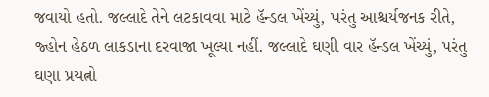જવાયો હતો. જલ્લાદે તેને લટકાવવા માટે હૅન્ડલ ખેંચ્યું, પરંતુ આશ્ચર્યજનક રીતે, જ્હોન હેઠળ લાકડાના દરવાજા ખૂલ્યા નહીં. જલ્લાદે ઘણી વાર હૅન્ડલ ખેંચ્યું, પરંતુ ઘણા પ્રયત્નો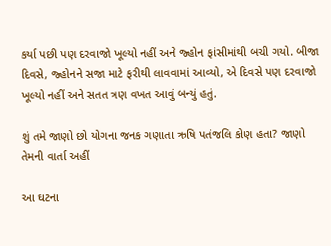કર્યા પછી પણ દરવાજો ખૂલ્યો નહીં અને જ્હોન ફાંસીમાંથી બચી ગયો. બીજા દિવસે, જ્હોનને સજા માટે ફરીથી લાવવામાં આવ્યો, એ દિવસે પણ દરવાજો ખૂલ્યો નહીં અને સતત ત્રણ વખત આવું બન્યું હતું.

શું તમે જાણો છો યોગના જનક ગણાતા ઋષિ પતંજલિ કોણ હતા? જાણો તેમની વાર્તા અહીં

આ ઘટના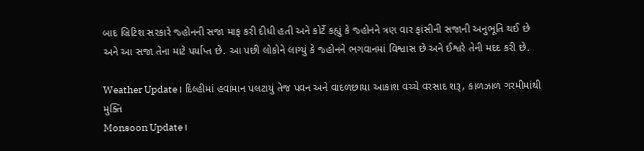બાદ બ્રિટિશ સરકારે જ્હોનની સજા માફ કરી દીધી હતી અને કોર્ટે કહ્યું કે જ્હોનને ત્રણ વાર ફાંસીની સજાની અનુભૂતિ થઈ છે અને આ સજા તેના માટે પર્યાપ્ત છે. આ પછી લોકોને લાગ્યું કે જ્હોનને ભગવાનમાં વિશ્વાસ છે અને ઈશ્વરે તેની મદદ કરી છે.

Weather Update। દિલ્હીમાં હવામાન પલટાયું તેજ પવન અને વાદળછાયા આકાશ વચ્ચે વરસાદ શરૂ, કાળઝાળ ગરમીમાંથી મુક્તિ
Monsoon Update।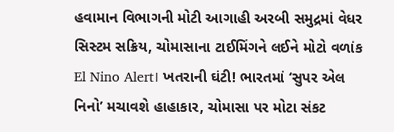હવામાન વિભાગની મોટી આગાહી અરબી સમુદ્રમાં વેધર સિસ્ટમ સક્રિય, ચોમાસાના ટાઈમિંગને લઈને મોટો વળાંક
El Nino Alert। ખતરાની ઘંટી! ભારતમાં ‘સુપર એલ નિનો’ મચાવશે હાહાકાર, ચોમાસા પર મોટા સંકટ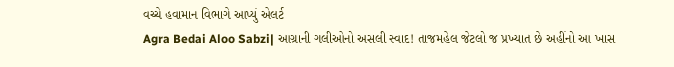વચ્ચે હવામાન વિભાગે આપ્યું એલર્ટ
Agra Bedai Aloo Sabzi| આગ્રાની ગલીઓનો અસલી સ્વાદ! તાજમહેલ જેટલો જ પ્રખ્યાત છે અહીંનો આ ખાસ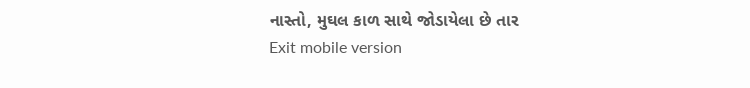નાસ્તો, મુઘલ કાળ સાથે જોડાયેલા છે તાર
Exit mobile version